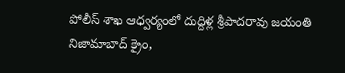పోలీస్ శాఖ ఆధ్వర్యంలో దుద్దిళ్ల శ్రీపాదరావు జయంతి
నిజామాబాద్ క్రైం,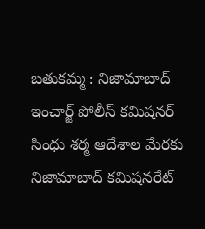బతుకమ్మ : నిజామాబాద్ ఇంచార్జ్ పోలీస్ కమిషనర్ సింధు శర్మ ఆదేశాల మేరకు నిజామాబాద్ కమిషనరేట్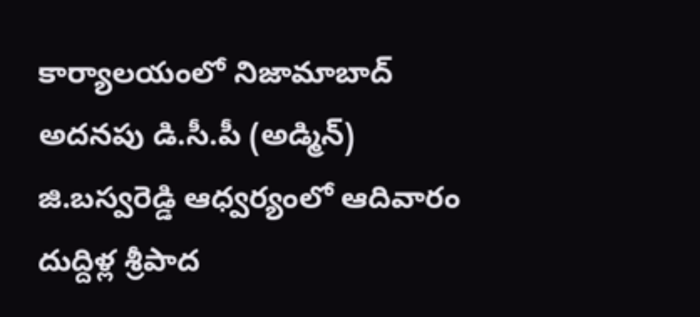కార్యాలయంలో నిజామాబాద్ అదనపు డి.సీ.పీ (అడ్మిన్) జి.బస్వరెడ్డి ఆధ్వర్యంలో ఆదివారం దుద్దిళ్ల శ్రీపాద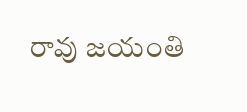రావు జయంతి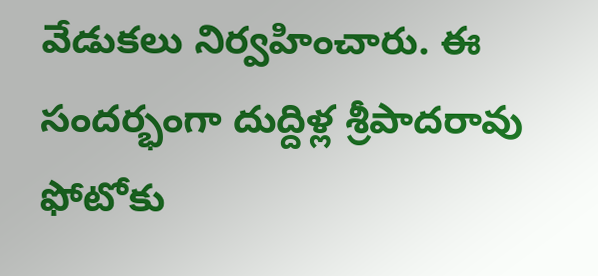వేడుకలు నిర్వహించారు. ఈ సందర్భంగా దుద్దిళ్ల శ్రీపాదరావు ఫోటోకు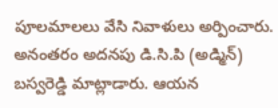పూలమాలలు వేసి నివాళులు అర్పించారు. అనంతరం అదనపు డి.సి.పి (అడ్మిన్) బస్వరెడ్డి మాట్లాడారు. ఆయన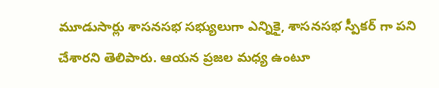మూడుసార్లు శాసనసభ సభ్యులుగా ఎన్నికై, శాసనసభ స్పీకర్ గా పని చేశారని తెలిపారు. ఆయన ప్రజల మధ్య ఉంటూ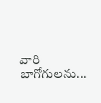వారి బాగోగులను...